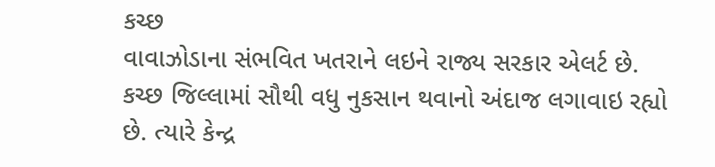કચ્છ
વાવાઝોડાના સંભવિત ખતરાને લઇને રાજ્ય સરકાર એલર્ટ છે. કચ્છ જિલ્લામાં સૌથી વધુ નુકસાન થવાનો અંદાજ લગાવાઇ રહ્યો છે. ત્યારે કેન્દ્ર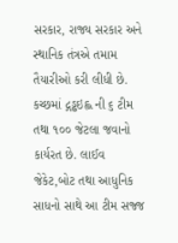સરકાર, રાજ્ય સરકાર અને સ્થાનિક તંત્રએ તમામ તૈયારીઓ કરી લીધી છે. કચ્છમાં દ્ગડ્ઢઇહ્લ ની ૬ ટીમ તથા ૧૦૦ જેટલા જવાનો કાર્યરત છે. લાઈવ જેકેટ,બોટ તથા આધુનિક સાધનો સાથે આ ટીમ સજ્જ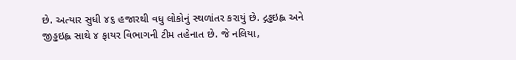છે. અત્યાર સુધી ૪૬ હજારથી વધુ લોકોનું સ્થળાંતર કરાયું છે. દ્ગડ્ઢઇહ્લ અને જીડ્ઢઇહ્લ સાથે ૪ ફાયર વિભાગની ટીમ તહેનાત છે. જે નલિયા,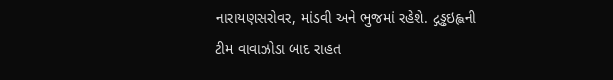નારાયણસરોવર, માંડવી અને ભુજમાં રહેશે. દ્ગડ્ઢઇહ્લની ટીમ વાવાઝોડા બાદ રાહત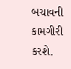બચાવની કામગીરી કરશે.